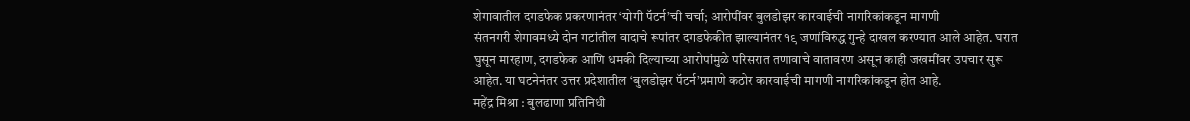शेगावातील दगडफेक प्रकरणानंतर ‘योगी पॅटर्न’ची चर्चा; आरोपींवर बुलडोझर कारवाईची नागरिकांकडून मागणी
संतनगरी शेगावमध्ये दोन गटांतील वादाचे रूपांतर दगडफेकीत झाल्यानंतर १९ जणांविरुद्ध गुन्हे दाखल करण्यात आले आहेत. घरात घुसून मारहाण, दगडफेक आणि धमकी दिल्याच्या आरोपांमुळे परिसरात तणावाचे वातावरण असून काही जखमींवर उपचार सुरू आहेत. या घटनेनंतर उत्तर प्रदेशातील ‘बुलडोझर पॅटर्न’प्रमाणे कठोर कारवाईची मागणी नागरिकांकडून होत आहे.
महेंद्र मिश्रा : बुलढाणा प्रतिनिधी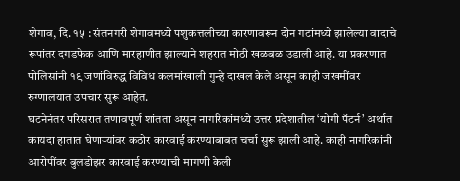शेगाव, दि. १५ : संतनगरी शेगावमध्ये पशुकत्तलीच्या कारणावरून दोन गटांमध्ये झालेल्या वादाचे रूपांतर दगडफेक आणि मारहाणीत झाल्याने शहरात मोठी खळबळ उडाली आहे. या प्रकरणात पोलिसांनी १९ जणांविरुद्ध विविध कलमांखाली गुन्हे दाखल केले असून काही जखमींवर रुग्णालयात उपचार सुरू आहेत.
घटनेनंतर परिसरात तणावपूर्ण शांतता असून नागरिकांमध्ये उत्तर प्रदेशातील ‘योगी पॅटर्न’ अर्थात कायदा हातात घेणाऱ्यांवर कठोर कारवाई करण्याबाबत चर्चा सुरू झाली आहे. काही नागरिकांनी आरोपींवर बुलडोझर कारवाई करण्याची मागणी केली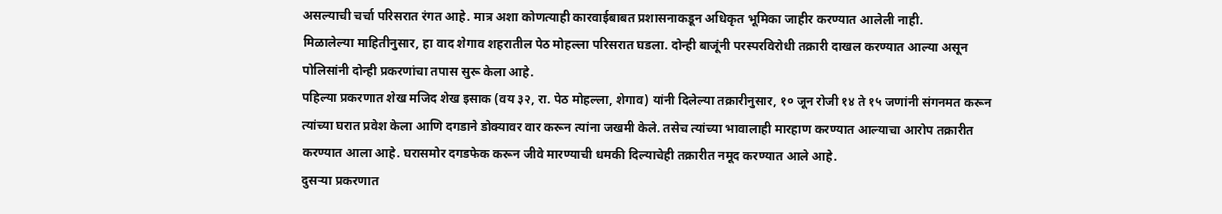असल्याची चर्चा परिसरात रंगत आहे. मात्र अशा कोणत्याही कारवाईबाबत प्रशासनाकडून अधिकृत भूमिका जाहीर करण्यात आलेली नाही.
मिळालेल्या माहितीनुसार, हा वाद शेगाव शहरातील पेठ मोहल्ला परिसरात घडला. दोन्ही बाजूंनी परस्परविरोधी तक्रारी दाखल करण्यात आल्या असून पोलिसांनी दोन्ही प्रकरणांचा तपास सुरू केला आहे.
पहिल्या प्रकरणात शेख मजिद शेख इसाक (वय ३२, रा. पेठ मोहल्ला, शेगाव) यांनी दिलेल्या तक्रारीनुसार, १० जून रोजी १४ ते १५ जणांनी संगनमत करून त्यांच्या घरात प्रवेश केला आणि दगडाने डोक्यावर वार करून त्यांना जखमी केले. तसेच त्यांच्या भावालाही मारहाण करण्यात आल्याचा आरोप तक्रारीत करण्यात आला आहे. घरासमोर दगडफेक करून जीवे मारण्याची धमकी दिल्याचेही तक्रारीत नमूद करण्यात आले आहे.
दुसऱ्या प्रकरणात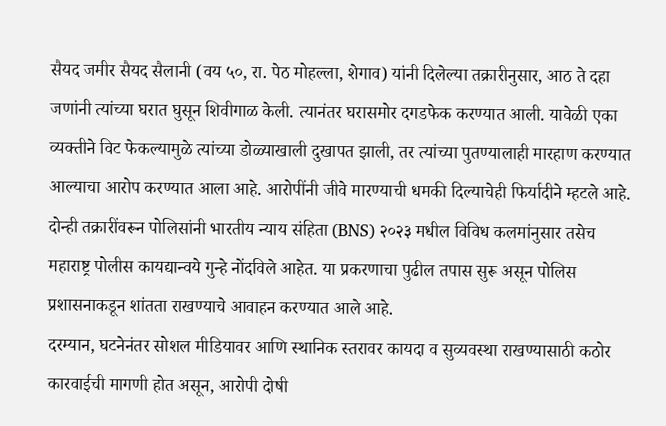सैयद जमीर सैयद सैलानी (वय ५०, रा. पेठ मोहल्ला, शेगाव) यांनी दिलेल्या तक्रारीनुसार, आठ ते दहा जणांनी त्यांच्या घरात घुसून शिवीगाळ केली. त्यानंतर घरासमोर दगडफेक करण्यात आली. यावेळी एका व्यक्तीने विट फेकल्यामुळे त्यांच्या डोळ्याखाली दुखापत झाली, तर त्यांच्या पुतण्यालाही मारहाण करण्यात आल्याचा आरोप करण्यात आला आहे. आरोपींनी जीवे मारण्याची धमकी दिल्याचेही फिर्यादीने म्हटले आहे.
दोन्ही तक्रारींवरून पोलिसांनी भारतीय न्याय संहिता (BNS) २०२३ मधील विविध कलमांनुसार तसेच महाराष्ट्र पोलीस कायद्यान्वये गुन्हे नोंदविले आहेत. या प्रकरणाचा पुढील तपास सुरू असून पोलिस प्रशासनाकडून शांतता राखण्याचे आवाहन करण्यात आले आहे.
दरम्यान, घटनेनंतर सोशल मीडियावर आणि स्थानिक स्तरावर कायदा व सुव्यवस्था राखण्यासाठी कठोर कारवाईची मागणी होत असून, आरोपी दोषी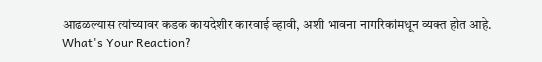आढळल्यास त्यांच्यावर कडक कायदेशीर कारवाई व्हावी, अशी भावना नागरिकांमधून व्यक्त होत आहे.
What's Your Reaction?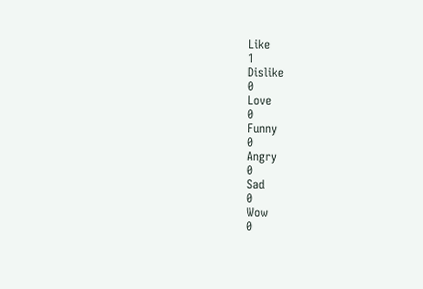Like
1
Dislike
0
Love
0
Funny
0
Angry
0
Sad
0
Wow
0